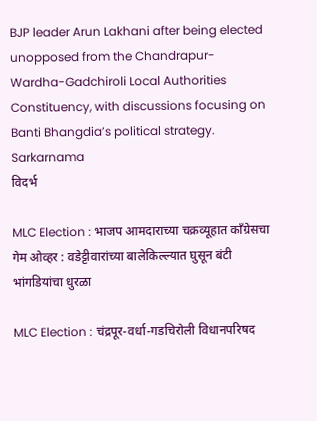BJP leader Arun Lakhani after being elected unopposed from the Chandrapur-Wardha-Gadchiroli Local Authorities Constituency, with discussions focusing on Banti Bhangdia’s political strategy. Sarkarnama
विदर्भ

MLC Election : भाजप आमदाराच्या चक्रव्यूहात काँग्रेसचा गेम ओव्हर : वडेट्टीवारांच्या बालेकिल्ल्यात घुसून बंटी भांगडियांचा धुरळा

MLC Election : चंद्रपूर-वर्धा-गडचिरोली विधानपरिषद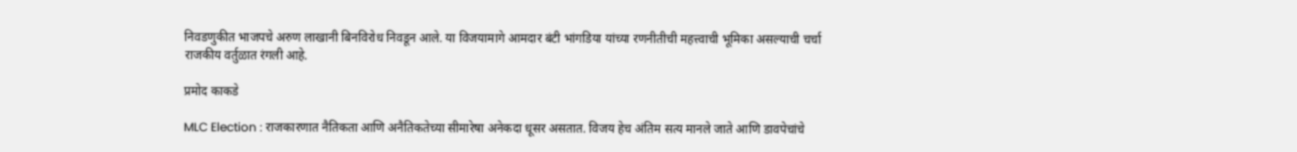निवडणुकीत भाजपचे अरुण लाखानी बिनविरोध निवडून आले. या विजयामागे आमदार बंटी भांगडिया यांच्या रणनीतीची महत्त्वाची भूमिका असल्याची चर्चा राजकीय वर्तुळात रंगली आहे.

प्रमोद काकडे

MLC Election : राजकारणात नैतिकता आणि अनैतिकतेच्या सीमारेषा अनेकदा धूसर असतात. विजय हेच अंतिम सत्य मानले जाते आणि डावपेचांचे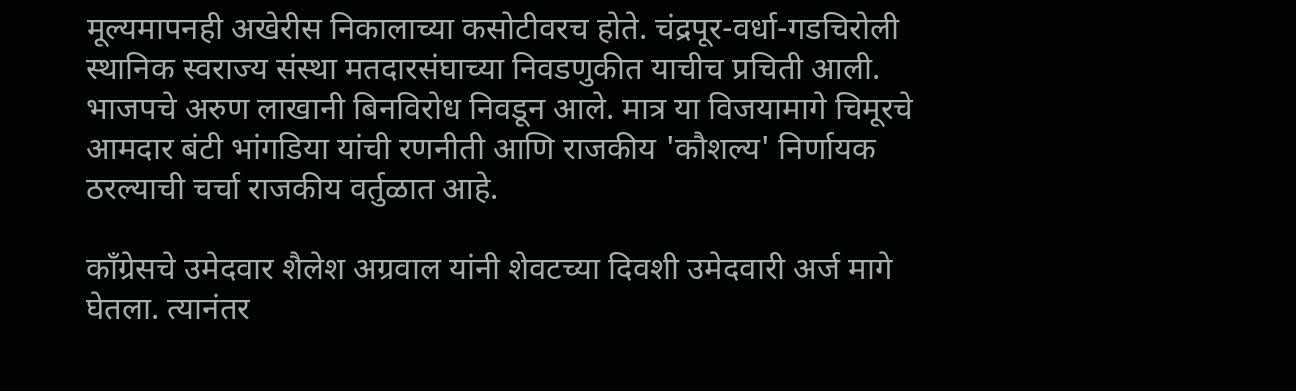मूल्यमापनही अखेरीस निकालाच्या कसोटीवरच होते. चंद्रपूर-वर्धा-गडचिरोली स्थानिक स्वराज्य संस्था मतदारसंघाच्या निवडणुकीत याचीच प्रचिती आली. भाजपचे अरुण लाखानी बिनविरोध निवडून आले. मात्र या विजयामागे चिमूरचे आमदार बंटी भांगडिया यांची रणनीती आणि राजकीय 'कौशल्य' निर्णायक ठरल्याची चर्चा राजकीय वर्तुळात आहे.

काँग्रेसचे उमेदवार शैलेश अग्रवाल यांनी शेवटच्या दिवशी उमेदवारी अर्ज मागे घेतला. त्यानंतर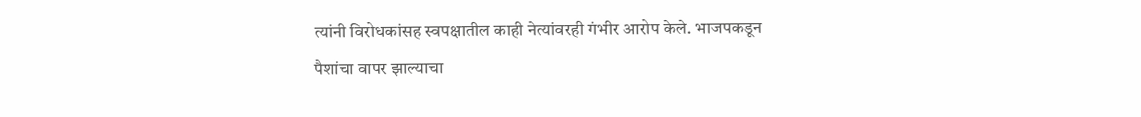त्यांनी विरोधकांसह स्वपक्षातील काही नेत्यांवरही गंभीर आरोप केले. भाजपकडून पैशांचा वापर झाल्याचा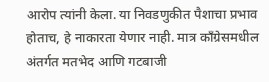आरोप त्यांनी केला. या निवडणुकीत पैशाचा प्रभाव होताच, हे नाकारता येणार नाही. मात्र काँग्रेसमधील अंतर्गत मतभेद आणि गटबाजी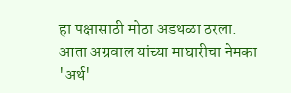हा पक्षासाठी मोठा अडथळा ठरला. आता अग्रवाल यांच्या माघारीचा नेमका 'अर्थ'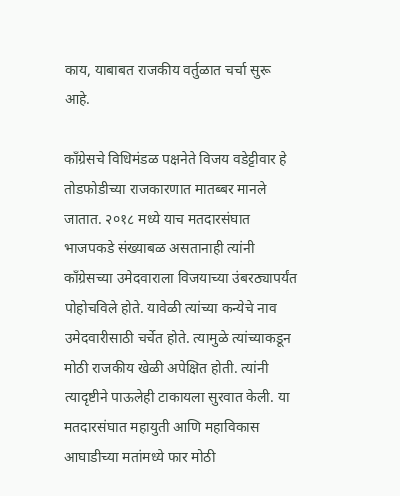काय, याबाबत राजकीय वर्तुळात चर्चा सुरू आहे.

काँग्रेसचे विधिमंडळ पक्षनेते विजय वडेट्टीवार हे तोडफोडीच्या राजकारणात मातब्बर मानले जातात. २०१८ मध्ये याच मतदारसंघात भाजपकडे संख्याबळ असतानाही त्यांनी काँग्रेसच्या उमेदवाराला विजयाच्या उंबरठ्यापर्यंत पोहोचविले होते. यावेळी त्यांच्या कन्येचे नाव उमेदवारीसाठी चर्चेत होते. त्यामुळे त्यांच्याकडून मोठी राजकीय खेळी अपेक्षित होती. त्यांनी त्यादृष्टीने पाऊलेही टाकायला सुरवात केली. या मतदारसंघात महायुती आणि महाविकास आघाडीच्या मतांमध्ये फार मोठी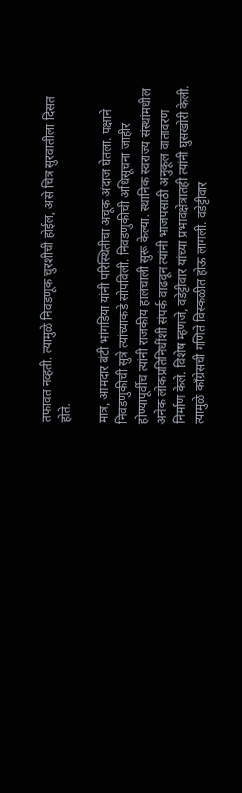तफावत नव्हती. त्यामुळे निवडणूक चुरशीची होईल, असे चित्र सुरवातीला दिसत होते.

मात्र, आमदार बंटी भांगडिया यांनी परिस्थितीचा अचूक अंदाज घेतला. पक्षाने निवडणुकीची सुत्रे त्यांच्याकडे सोपविली. निवडणुकीची अधिसूचना जाहीर होण्यापूर्वीच त्यांनी राजकीय हालचाली सुरू केल्या. स्थानिक स्वराज्य संस्थांमधील अनेक लोकप्रतिनिधींशी संपर्क वाढवून त्यांनी भाजपसाठी अनुकूल वातावरण निर्माण केले. विशेष म्हणजे, वडेट्टीवार यांच्या प्रभावक्षेत्रातही त्यांनी घुसखोरी केली. त्यामुळे काँग्रेसची गणिते विस्कळीत होऊ लागली. वडेट्टीवार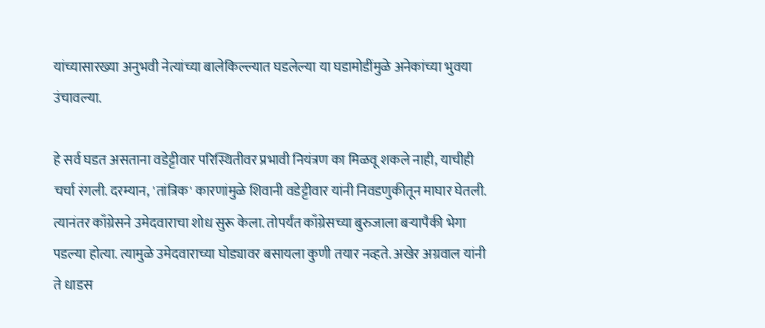यांच्यासारख्या अनुभवी नेत्यांच्या बालेकिल्ल्यात घडलेल्या या घडामोडींमुळे अनेकांच्या भुवया उंचावल्या.

हे सर्व घडत असताना वडेट्टीवार परिस्थितीवर प्रभावी नियंत्रण का मिळवू शकले नाही, याचीही चर्चा रंगली. दरम्यान, 'तांत्रिक' कारणांमुळे शिवानी वडेट्टीवार यांनी निवडणुकीतून माघार घेतली. त्यानंतर काँग्रेसने उमेदवाराचा शोध सुरू केला. तोपर्यंत काँग्रेसच्या बुरुजाला बऱ्यापैकी भेगा पडल्या होत्या. त्यामुळे उमेदवाराच्या घोड्यावर बसायला कुणी तयार नव्हते. अखेर अग्रवाल यांनी ते धाडस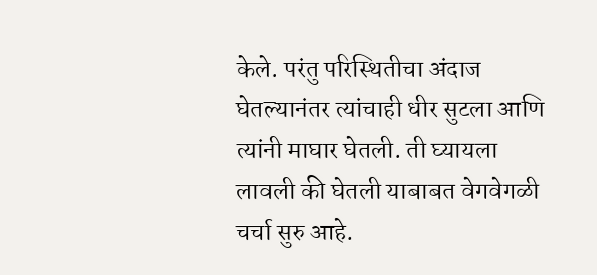केले. परंतु परिस्थितीचा अंदाज घेतल्यानंतर त्यांचाही धीर सुटला आणि त्यांनी माघार घेतली. ती घ्यायला लावली की घेतली याबाबत वेगवेगळी चर्चा सुरु आहे.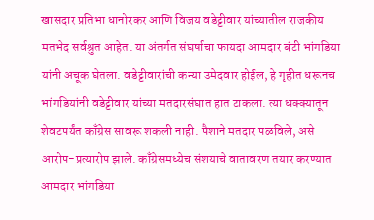खासदार प्रतिभा धानोरकर आणि विजय वडेट्टीवार यांच्यातील राजकीय मतभेद सर्वश्रुत आहेत. या अंतर्गत संघर्षाचा फायदा आमदार बंटी भांगडिया यांनी अचूक घेतला. वडेट्टीवारांची कन्या उमेदवार होईल, हे गृहीत धरूनच भांगडियांनी वडेट्टीवार यांच्या मतदारसंघात हात टाकला. त्या धक्क्यातून शेवटपर्यंत काँग्रेस सावरू शकली नाही. पैशाने मतदार पळविले, असे आरोप-प्रत्यारोप झाले. काँग्रेसमध्येच संशयाचे वातावरण तयार करण्यात आमदार भांगडिया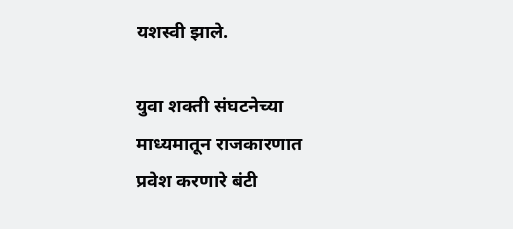यशस्वी झाले.

युवा शक्ती संघटनेच्या माध्यमातून राजकारणात प्रवेश करणारे बंटी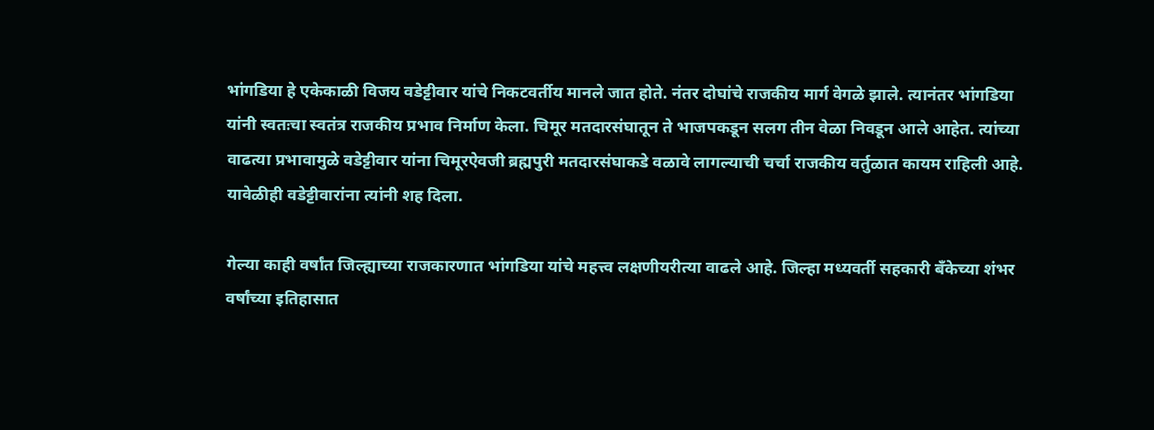भांगडिया हे एकेकाळी विजय वडेट्टीवार यांचे निकटवर्तीय मानले जात होते. नंतर दोघांचे राजकीय मार्ग वेगळे झाले. त्यानंतर भांगडिया यांनी स्वतःचा स्वतंत्र राजकीय प्रभाव निर्माण केला. चिमूर मतदारसंघातून ते भाजपकडून सलग तीन वेळा निवडून आले आहेत. त्यांच्या वाढत्या प्रभावामुळे वडेट्टीवार यांना चिमूरऐवजी ब्रह्मपुरी मतदारसंघाकडे वळावे लागल्याची चर्चा राजकीय वर्तुळात कायम राहिली आहे. यावेळीही वडेट्टीवारांना त्यांनी शह दिला.

गेल्या काही वर्षांत जिल्ह्याच्या राजकारणात भांगडिया यांचे महत्त्व लक्षणीयरीत्या वाढले आहे. जिल्हा मध्यवर्ती सहकारी बँकेच्या शंभर वर्षांच्या इतिहासात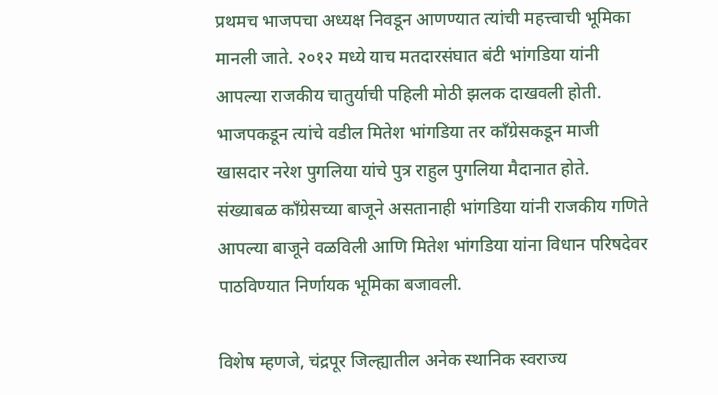प्रथमच भाजपचा अध्यक्ष निवडून आणण्यात त्यांची महत्त्वाची भूमिका मानली जाते. २०१२ मध्ये याच मतदारसंघात बंटी भांगडिया यांनी आपल्या राजकीय चातुर्याची पहिली मोठी झलक दाखवली होती. भाजपकडून त्यांचे वडील मितेश भांगडिया तर काँग्रेसकडून माजी खासदार नरेश पुगलिया यांचे पुत्र राहुल पुगलिया मैदानात होते. संख्याबळ काँग्रेसच्या बाजूने असतानाही भांगडिया यांनी राजकीय गणिते आपल्या बाजूने वळविली आणि मितेश भांगडिया यांना विधान परिषदेवर पाठविण्यात निर्णायक भूमिका बजावली.

विशेष म्हणजे, चंद्रपूर जिल्ह्यातील अनेक स्थानिक स्वराज्य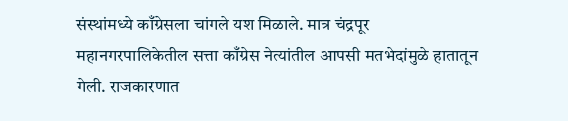संस्थांमध्ये काँग्रेसला चांगले यश मिळाले. मात्र चंद्रपूर महानगरपालिकेतील सत्ता काँग्रेस नेत्यांतील आपसी मतभेदांमुळे हातातून गेली. राजकारणात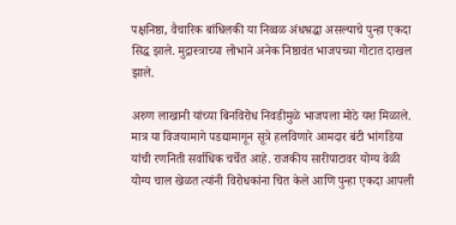पक्षनिष्ठा, वैचारिक बांधिलकी या निव्वळ अंधश्रद्धा असल्याचे पुन्हा एकदा सिद्ध झाले. मुद्रास्त्राच्या लोभाने अनेक निष्ठावंत भाजपच्या गोटात दाखल झाले.

अरुण लाखानी यांच्या बिनविरोध निवडीमुळे भाजपला मोठे यश मिळाले. मात्र या विजयामागे पडद्यामागून सूत्रे हलविणारे आमदार बंटी भांगडिया यांची रणनिती सर्वाधिक चर्चेत आहे. राजकीय सारीपाटावर योग्य वेळी योग्य चाल खेळत त्यांनी विरोधकांना चित केले आणि पुन्हा एकदा आपली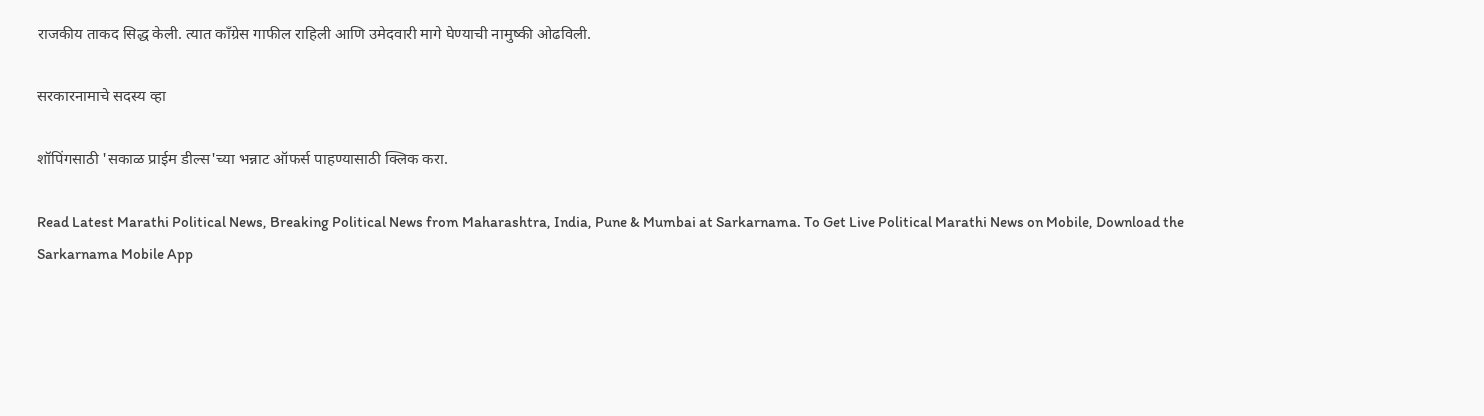राजकीय ताकद सिद्ध केली. त्यात काँग्रेस गाफील राहिली आणि उमेदवारी मागे घेण्याची नामुष्की ओढविली.

सरकारनामाचे सदस्य व्हा

शॉपिंगसाठी 'सकाळ प्राईम डील्स'च्या भन्नाट ऑफर्स पाहण्यासाठी क्लिक करा.

Read Latest Marathi Political News, Breaking Political News from Maharashtra, India, Pune & Mumbai at Sarkarnama. To Get Live Political Marathi News on Mobile, Download the Sarkarnama Mobile App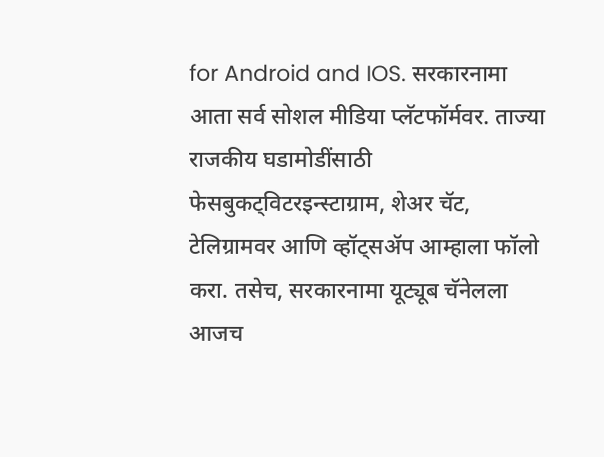for Android and IOS. सरकारनामा आता सर्व सोशल मीडिया प्लॅटफॉर्मवर. ताज्या राजकीय घडामोडींसाठी फेसबुकट्विटरइन्स्टाग्राम, शेअर चॅट, टेलिग्रामवर आणि व्हॉट्सॲप आम्हाला फॉलो करा. तसेच, सरकारनामा यूट्यूब चॅनेलला आजच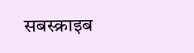सबस्क्राइब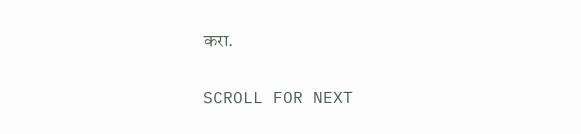करा.

SCROLL FOR NEXT